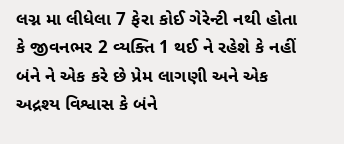લગ્ન મા લીધેલા 7 ફેરા કોઈ ગેરેન્ટી નથી હોતા કે જીવનભર 2 વ્યક્તિ 1 થઈ ને રહેશે કે નહીં બંને ને એક કરે છે પ્રેમ લાગણી અને એક અદ્રશ્ય વિશ્વાસ કે બંને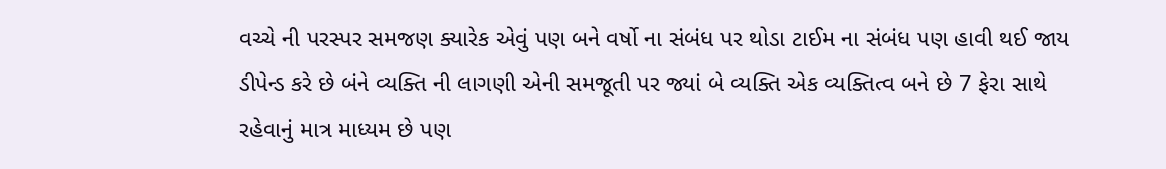વચ્ચે ની પરસ્પર સમજણ ક્યારેક એવું પણ બને વર્ષો ના સંબંધ પર થોડા ટાઈમ ના સંબંધ પણ હાવી થઈ જાય ડીપેન્ડ કરે છે બંને વ્યક્તિ ની લાગણી એની સમજૂતી પર જ્યાં બે વ્યક્તિ એક વ્યક્તિત્વ બને છે 7 ફેરા સાથે રહેવાનું માત્ર માધ્યમ છે પણ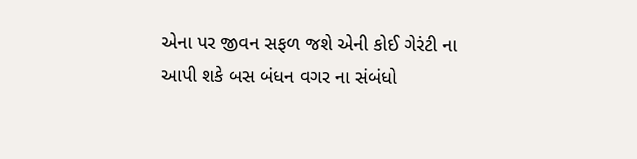એના પર જીવન સફળ જશે એની કોઈ ગેરંટી ના આપી શકે બસ બંધન વગર ના સંબંધો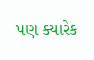પણ ક્યારેક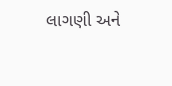લાગણી અને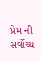પ્રેમ ની સર્વોચ્ચ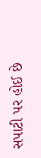સપાટી પર હોઈ છે